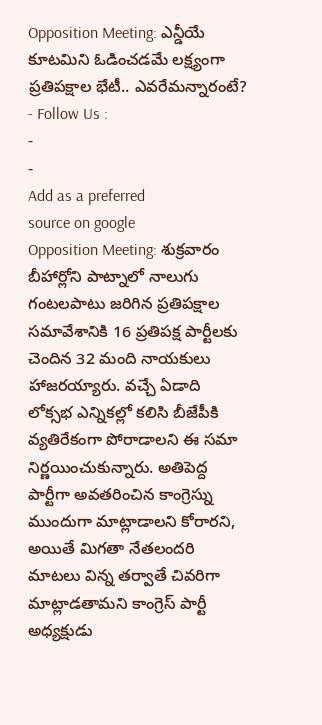Opposition Meeting: ఎన్డీయే కూటమిని ఓడించడమే లక్ష్యంగా ప్రతిపక్షాల భేటీ.. ఎవరేమన్నారంటే?
- Follow Us :
-
-
Add as a preferred
source on google
Opposition Meeting: శుక్రవారం బీహార్లోని పాట్నాలో నాలుగు గంటలపాటు జరిగిన ప్రతిపక్షాల సమావేశానికి 16 ప్రతిపక్ష పార్టీలకు చెందిన 32 మంది నాయకులు హాజరయ్యారు. వచ్చే ఏడాది లోక్సభ ఎన్నికల్లో కలిసి బీజేపీకి వ్యతిరేకంగా పోరాడాలని ఈ సమా నిర్ణయించుకున్నారు. అతిపెద్ద పార్టీగా అవతరించిన కాంగ్రెస్ను ముందుగా మాట్లాడాలని కోరారని, అయితే మిగతా నేతలందరి మాటలు విన్న తర్వాతే చివరిగా మాట్లాడతామని కాంగ్రెస్ పార్టీ అధ్యక్షుడు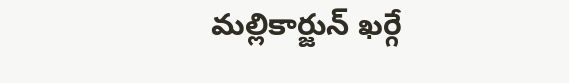మల్లికార్జున్ ఖర్గే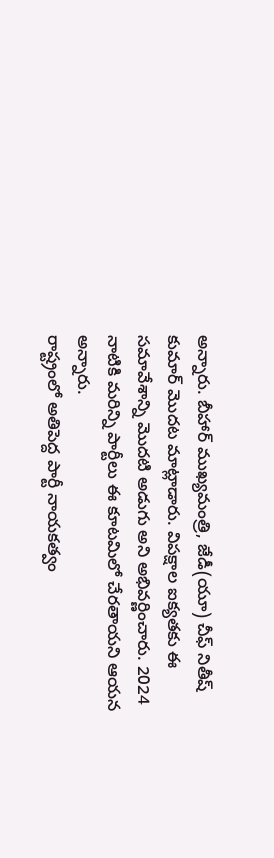అన్నారు. బీహార్ ముఖ్యమంత్రి, జేడీ(యూ) చీఫ్ నితీష్ కుమార్ మొదట మాట్లాడారు. విపక్షాల ఐక్యతకు ఈ సమావేశాన్ని మొదటి అడుగు అని అభివర్ణించారు. 2024 నాటికి మరిన్ని పార్టీలు ఈ కూటమిలో చేరతాయని ఆయన అన్నారు.
రాష్ట్రంలో అతిపెద్ద పార్టీ నాయకత్వం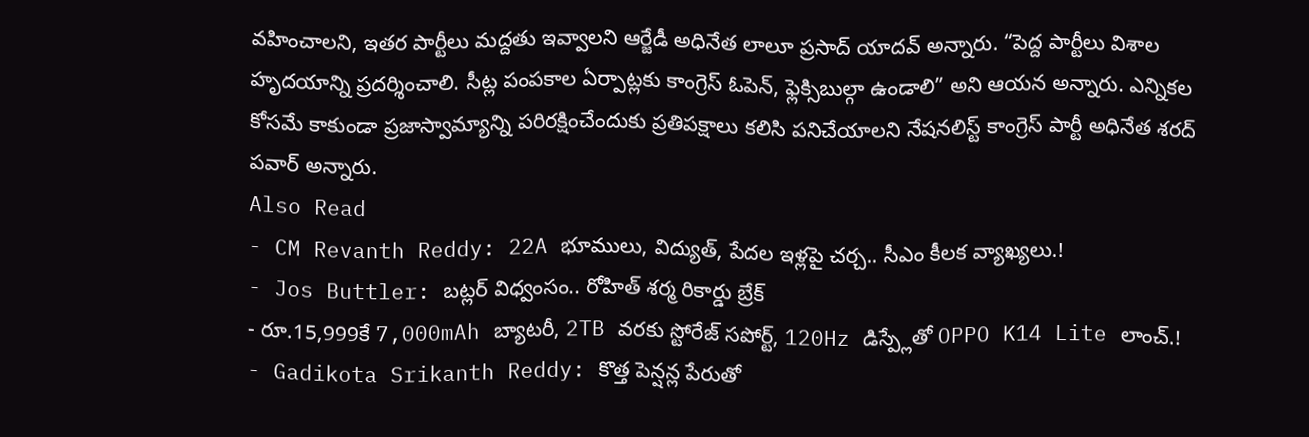వహించాలని, ఇతర పార్టీలు మద్దతు ఇవ్వాలని ఆర్జేడీ అధినేత లాలూ ప్రసాద్ యాదవ్ అన్నారు. “పెద్ద పార్టీలు విశాల హృదయాన్ని ప్రదర్శించాలి. సీట్ల పంపకాల ఏర్పాట్లకు కాంగ్రెస్ ఓపెన్, ఫ్లెక్సిబుల్గా ఉండాలి” అని ఆయన అన్నారు. ఎన్నికల కోసమే కాకుండా ప్రజాస్వామ్యాన్ని పరిరక్షించేందుకు ప్రతిపక్షాలు కలిసి పనిచేయాలని నేషనలిస్ట్ కాంగ్రెస్ పార్టీ అధినేత శరద్ పవార్ అన్నారు.
Also Read
- CM Revanth Reddy: 22A భూములు, విద్యుత్, పేదల ఇళ్లపై చర్చ.. సీఎం కీలక వ్యాఖ్యలు.!
- Jos Buttler: బట్లర్ విధ్వంసం.. రోహిత్ శర్మ రికార్డు బ్రేక్
- రూ.15,999కే 7,000mAh బ్యాటరీ, 2TB వరకు స్టోరేజ్ సపోర్ట్, 120Hz డిస్ప్లేతో OPPO K14 Lite లాంచ్.!
- Gadikota Srikanth Reddy: కొత్త పెన్షన్ల పేరుతో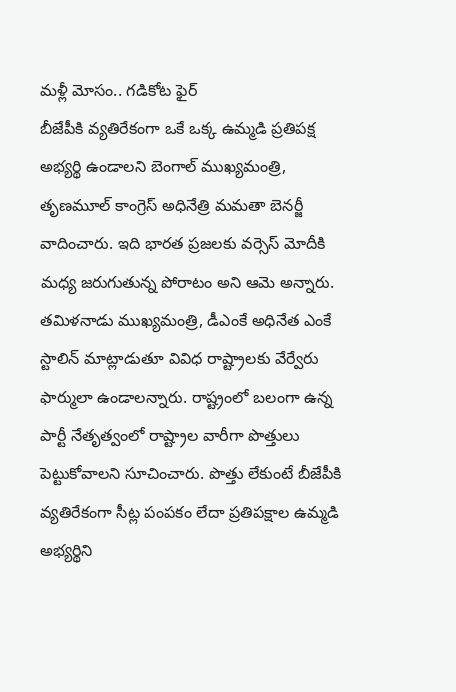మళ్లీ మోసం.. గడికోట ఫైర్
బీజేపీకి వ్యతిరేకంగా ఒకే ఒక్క ఉమ్మడి ప్రతిపక్ష అభ్యర్థి ఉండాలని బెంగాల్ ముఖ్యమంత్రి, తృణమూల్ కాంగ్రెస్ అధినేత్రి మమతా బెనర్జీ వాదించారు. ఇది భారత ప్రజలకు వర్సెస్ మోదీకి మధ్య జరుగుతున్న పోరాటం అని ఆమె అన్నారు. తమిళనాడు ముఖ్యమంత్రి, డీఎంకే అధినేత ఎంకే స్టాలిన్ మాట్లాడుతూ వివిధ రాష్ట్రాలకు వేర్వేరు ఫార్ములా ఉండాలన్నారు. రాష్ట్రంలో బలంగా ఉన్న పార్టీ నేతృత్వంలో రాష్ట్రాల వారీగా పొత్తులు పెట్టుకోవాలని సూచించారు. పొత్తు లేకుంటే బీజేపీకి వ్యతిరేకంగా సీట్ల పంపకం లేదా ప్రతిపక్షాల ఉమ్మడి అభ్యర్థిని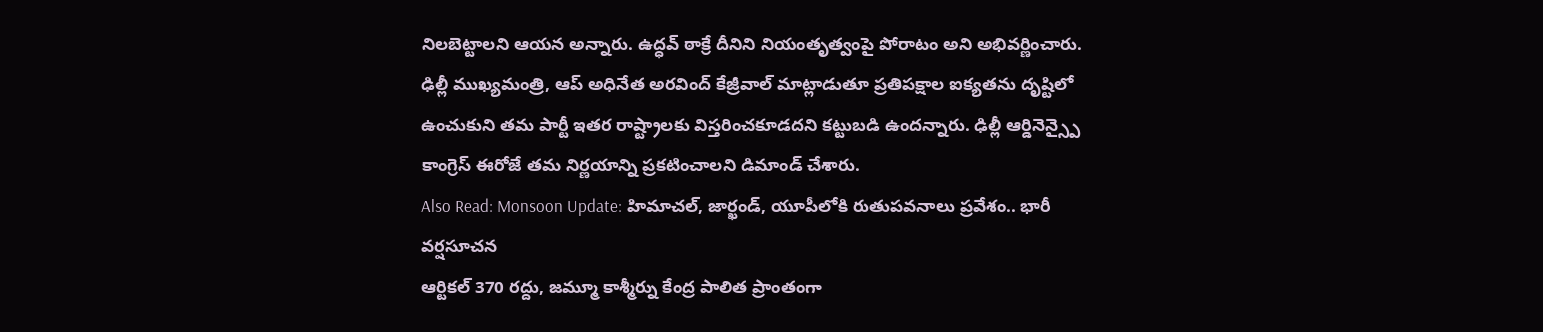నిలబెట్టాలని ఆయన అన్నారు. ఉద్ధవ్ ఠాక్రే దీనిని నియంతృత్వంపై పోరాటం అని అభివర్ణించారు. ఢిల్లీ ముఖ్యమంత్రి, ఆప్ అధినేత అరవింద్ కేజ్రీవాల్ మాట్లాడుతూ ప్రతిపక్షాల ఐక్యతను దృష్టిలో ఉంచుకుని తమ పార్టీ ఇతర రాష్ట్రాలకు విస్తరించకూడదని కట్టుబడి ఉందన్నారు. ఢిల్లీ ఆర్డినెన్స్పై కాంగ్రెస్ ఈరోజే తమ నిర్ణయాన్ని ప్రకటించాలని డిమాండ్ చేశారు.
Also Read: Monsoon Update: హిమాచల్, జార్ఖండ్, యూపీలోకి రుతుపవనాలు ప్రవేశం.. భారీ వర్షసూచన
ఆర్టికల్ 370 రద్దు, జమ్మూ కాశ్మీర్ను కేంద్ర పాలిత ప్రాంతంగా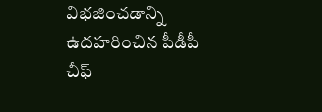విభజించడాన్ని ఉదహరించిన పీడీపీ చీఫ్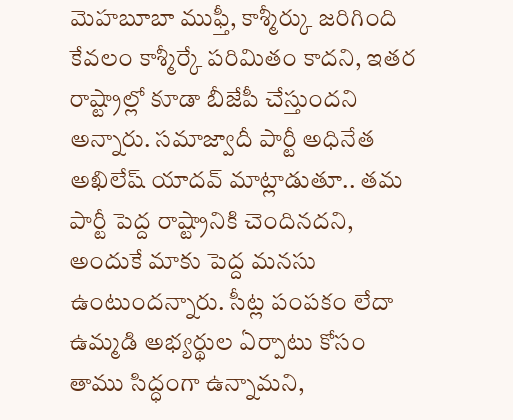మెహబూబా ముఫ్తీ, కాశ్మీర్కు జరిగింది కేవలం కాశ్మీర్కే పరిమితం కాదని, ఇతర రాష్ట్రాల్లో కూడా బీజేపీ చేస్తుందని అన్నారు. సమాజ్వాదీ పార్టీ అధినేత అఖిలేష్ యాదవ్ మాట్లాడుతూ.. తమ పార్టీ పెద్ద రాష్ట్రానికి చెందినదని, అందుకే మాకు పెద్ద మనసు ఉంటుందన్నారు. సీట్ల పంపకం లేదా ఉమ్మడి అభ్యర్థుల ఏర్పాటు కోసం తాము సిద్ధంగా ఉన్నామని,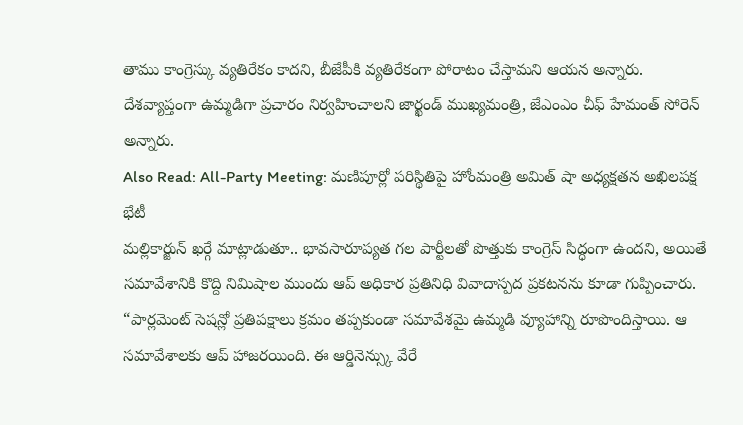తాము కాంగ్రెస్కు వ్యతిరేకం కాదని, బీజేపీకి వ్యతిరేకంగా పోరాటం చేస్తామని ఆయన అన్నారు. దేశవ్యాప్తంగా ఉమ్మడిగా ప్రచారం నిర్వహించాలని జార్ఖండ్ ముఖ్యమంత్రి, జేఎంఎం చీఫ్ హేమంత్ సోరెన్ అన్నారు.
Also Read: All-Party Meeting: మణిపూర్లో పరిస్థితిపై హోంమంత్రి అమిత్ షా అధ్యక్షతన అఖిలపక్ష భేటీ
మల్లికార్జున్ ఖర్గే మాట్లాడుతూ.. భావసారూప్యత గల పార్టీలతో పొత్తుకు కాంగ్రెస్ సిద్ధంగా ఉందని, అయితే సమావేశానికి కొద్ది నిమిషాల ముందు ఆప్ అధికార ప్రతినిధి వివాదాస్పద ప్రకటనను కూడా గుప్పించారు. “పార్లమెంట్ సెషన్లో ప్రతిపక్షాలు క్రమం తప్పకుండా సమావేశమై ఉమ్మడి వ్యూహాన్ని రూపొందిస్తాయి. ఆ సమావేశాలకు ఆప్ హాజరయింది. ఈ ఆర్డినెన్స్కు వేరే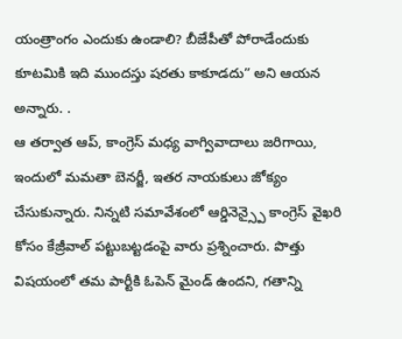యంత్రాంగం ఎందుకు ఉండాలి? బీజేపీతో పోరాడేందుకు కూటమికి ఇది ముందస్తు షరతు కాకూడదు” అని ఆయన అన్నారు. .
ఆ తర్వాత ఆప్, కాంగ్రెస్ మధ్య వాగ్వివాదాలు జరిగాయి, ఇందులో మమతా బెనర్జీ, ఇతర నాయకులు జోక్యం చేసుకున్నారు. నిన్నటి సమావేశంలో ఆర్డినెన్స్పై కాంగ్రెస్ వైఖరి కోసం కేజ్రీవాల్ పట్టుబట్టడంపై వారు ప్రశ్నించారు. పొత్తు విషయంలో తమ పార్టీకి ఓపెన్ మైండ్ ఉందని, గతాన్ని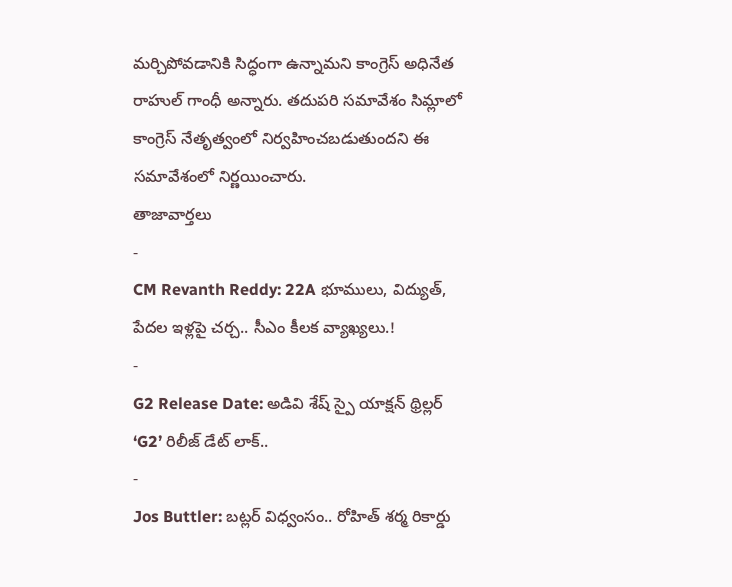మర్చిపోవడానికి సిద్ధంగా ఉన్నామని కాంగ్రెస్ అధినేత రాహుల్ గాంధీ అన్నారు. తదుపరి సమావేశం సిమ్లాలో కాంగ్రెస్ నేతృత్వంలో నిర్వహించబడుతుందని ఈ సమావేశంలో నిర్ణయించారు.
తాజావార్తలు
-
CM Revanth Reddy: 22A భూములు, విద్యుత్, పేదల ఇళ్లపై చర్చ.. సీఎం కీలక వ్యాఖ్యలు.!
-
G2 Release Date: అడివి శేష్ స్పై యాక్షన్ థ్రిల్లర్ ‘G2’ రిలీజ్ డేట్ లాక్..
-
Jos Buttler: బట్లర్ విధ్వంసం.. రోహిత్ శర్మ రికార్డు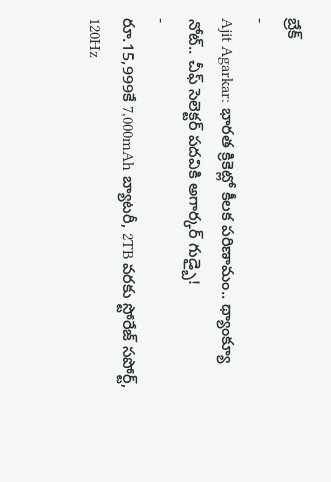బ్రేక్
-
Ajit Agarkar: భారత క్రికెట్లో కీలక పరిణామం.. థ్యాంక్యూ నోట్.. చీఫ్ సెలెక్టర్ పదవికి అగార్కర్ గుడ్బై!
-
రూ.15,999కే 7,000mAh బ్యాటరీ, 2TB వరకు స్టోరేజ్ సపోర్ట్, 120Hz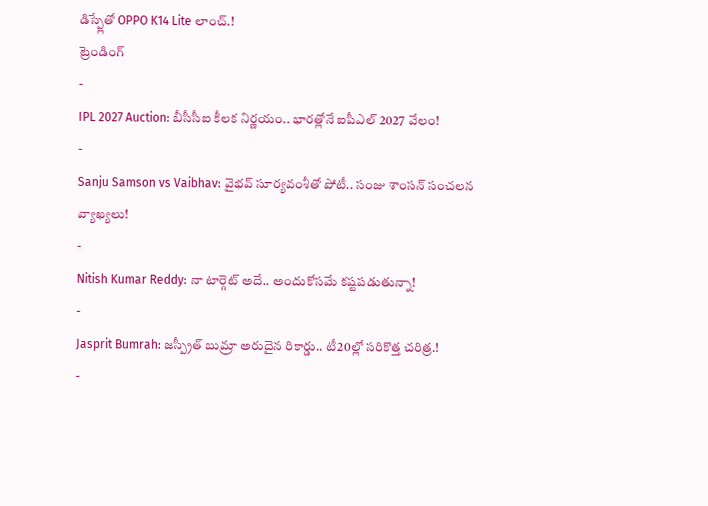డిస్ప్లేతో OPPO K14 Lite లాంచ్.!
ట్రెండింగ్
-
IPL 2027 Auction: బీసీసీఐ కీలక నిర్ణయం.. భారత్లోనే ఐపీఎల్ 2027 వేలం!
-
Sanju Samson vs Vaibhav: వైభవ్ సూర్యవంశీతో పోటీ.. సంజు శాంసన్ సంచలన వ్యాఖ్యలు!
-
Nitish Kumar Reddy: నా టార్గెట్ అదే.. అందుకోసమే కష్టపడుతున్నా!
-
Jasprit Bumrah: జస్ప్రీత్ బుమ్రా అరుదైన రికార్డు.. టీ20ల్లో సరికొత్త చరిత్ర.!
-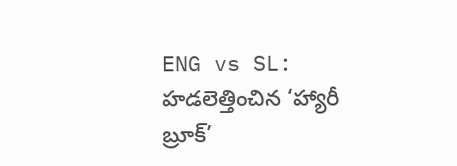ENG vs SL: హడలెత్తించిన ‘హ్యారీ బ్రూక్’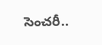సెంచరీ..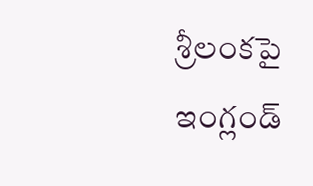శ్రీలంకపై ఇంగ్లండ్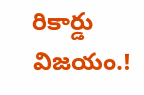రికార్డు విజయం.!